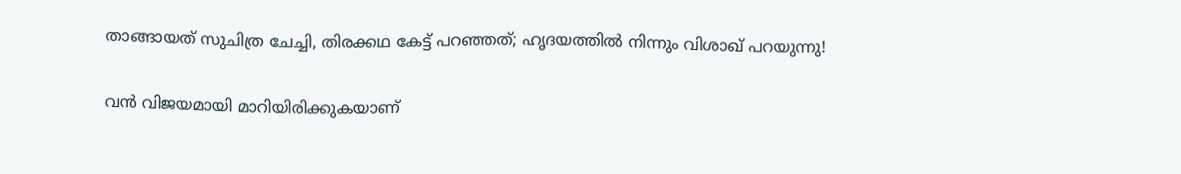താങ്ങായത് സുചിത്ര ചേച്ചി, തിരക്കഥ കേട്ട് പറഞ്ഞത്; ഹൃദയത്തില്‍ നിന്നും വിശാഖ് പറയുന്നു!

വന്‍ വിജയമായി മാറിയിരിക്കുകയാണ്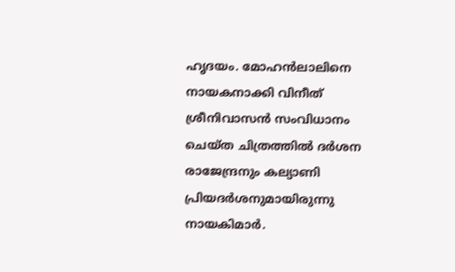ഹൃദയം. മോഹന്‍ലാലിനെ നായകനാക്കി വിനീത് ശ്രീനിവാസന്‍ സംവിധാനം ചെയ്ത ചിത്രത്തില്‍ ദര്‍ശന രാജേന്ദ്രനും കല്യാണി പ്രിയദര്‍ശനുമായിരുന്നു നായകിമാര്‍.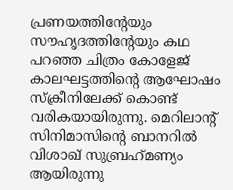പ്രണയത്തിന്റേയും സൗഹൃദത്തിന്റേയും കഥ പറഞ്ഞ ചിത്രം കോളേജ് കാലഘട്ടത്തിന്റെ ആഘോഷം സ്‌ക്രീനിലേക്ക് കൊണ്ട് വരികയായിരുന്നു. മെറിലാന്റ് സിനിമാസിന്റെ ബാനറില്‍ വിശാഖ് സുബ്രഹ്‌മണ്യം ആയിരുന്നു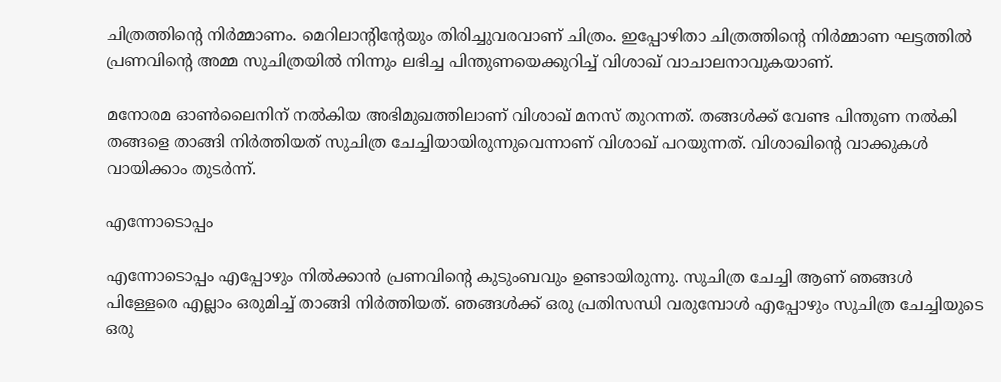ചിത്രത്തിന്റെ നിര്‍മ്മാണം. മെറിലാന്റിന്റേയും തിരിച്ചുവരവാണ് ചിത്രം. ഇപ്പോഴിതാ ചിത്രത്തിന്റെ നിര്‍മ്മാണ ഘട്ടത്തില്‍ പ്രണവിന്റെ അമ്മ സുചിത്രയില്‍ നിന്നും ലഭിച്ച പിന്തുണയെക്കുറിച്ച് വിശാഖ് വാചാലനാവുകയാണ്.

മനോരമ ഓണ്‍ലൈനിന് നല്‍കിയ അഭിമുഖത്തിലാണ് വിശാഖ് മനസ് തുറന്നത്. തങ്ങള്‍ക്ക് വേണ്ട പിന്തുണ നല്‍കി തങ്ങളെ താങ്ങി നിര്‍ത്തിയത് സുചിത്ര ചേച്ചിയായിരുന്നുവെന്നാണ് വിശാഖ് പറയുന്നത്. വിശാഖിന്റെ വാക്കുകള്‍ വായിക്കാം തുടര്‍ന്ന്.

എന്നോടൊപ്പം

എന്നോടൊപ്പം എപ്പോഴും നില്‍ക്കാന്‍ പ്രണവിന്റെ കുടുംബവും ഉണ്ടായിരുന്നു. സുചിത്ര ചേച്ചി ആണ് ഞങ്ങള്‍ പിള്ളേരെ എല്ലാം ഒരുമിച്ച് താങ്ങി നിര്‍ത്തിയത്. ഞങ്ങള്‍ക്ക് ഒരു പ്രതിസന്ധി വരുമ്പോള്‍ എപ്പോഴും സുചിത്ര ചേച്ചിയുടെ ഒരു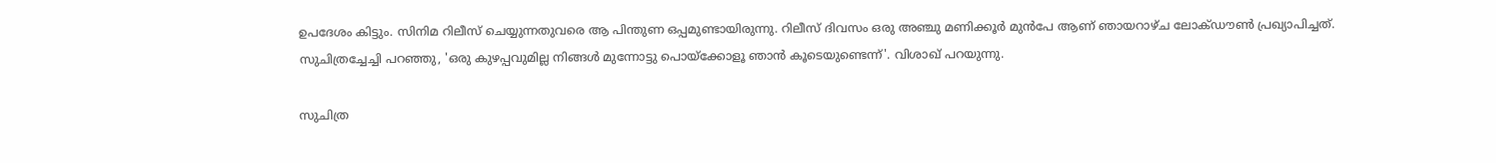ഉപദേശം കിട്ടും. സിനിമ റിലീസ് ചെയ്യുന്നതുവരെ ആ പിന്തുണ ഒപ്പമുണ്ടായിരുന്നു. റിലീസ് ദിവസം ഒരു അഞ്ചു മണിക്കൂര്‍ മുന്‍പേ ആണ് ഞായറാഴ്ച ലോക്ഡൗണ്‍ പ്രഖ്യാപിച്ചത്. സുചിത്രച്ചേച്ചി പറഞ്ഞു, 'ഒരു കുഴപ്പവുമില്ല നിങ്ങള്‍ മുന്നോട്ടു പൊയ്ക്കോളൂ ഞാന്‍ കൂടെയുണ്ടെന്ന്'. വിശാഖ് പറയുന്നു.

സുചിത്ര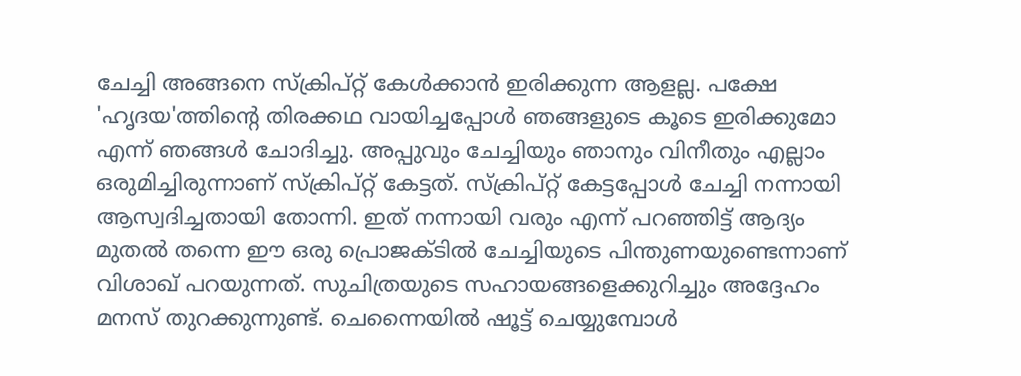ചേച്ചി അങ്ങനെ സ്‌ക്രിപ്റ്റ് കേള്‍ക്കാന്‍ ഇരിക്കുന്ന ആളല്ല. പക്ഷേ 'ഹൃദയ'ത്തിന്റെ തിരക്കഥ വായിച്ചപ്പോള്‍ ഞങ്ങളുടെ കൂടെ ഇരിക്കുമോ എന്ന് ഞങ്ങള്‍ ചോദിച്ചു. അപ്പുവും ചേച്ചിയും ഞാനും വിനീതും എല്ലാം ഒരുമിച്ചിരുന്നാണ് സ്‌ക്രിപ്റ്റ് കേട്ടത്. സ്‌ക്രിപ്റ്റ് കേട്ടപ്പോള്‍ ചേച്ചി നന്നായി ആസ്വദിച്ചതായി തോന്നി. ഇത് നന്നായി വരും എന്ന് പറഞ്ഞിട്ട് ആദ്യം മുതല്‍ തന്നെ ഈ ഒരു പ്രൊജക്ടില്‍ ചേച്ചിയുടെ പിന്തുണയുണ്ടെന്നാണ് വിശാഖ് പറയുന്നത്. സുചിത്രയുടെ സഹായങ്ങളെക്കുറിച്ചും അദ്ദേഹം മനസ് തുറക്കുന്നുണ്ട്. ചെന്നൈയില്‍ ഷൂട്ട് ചെയ്യുമ്പോള്‍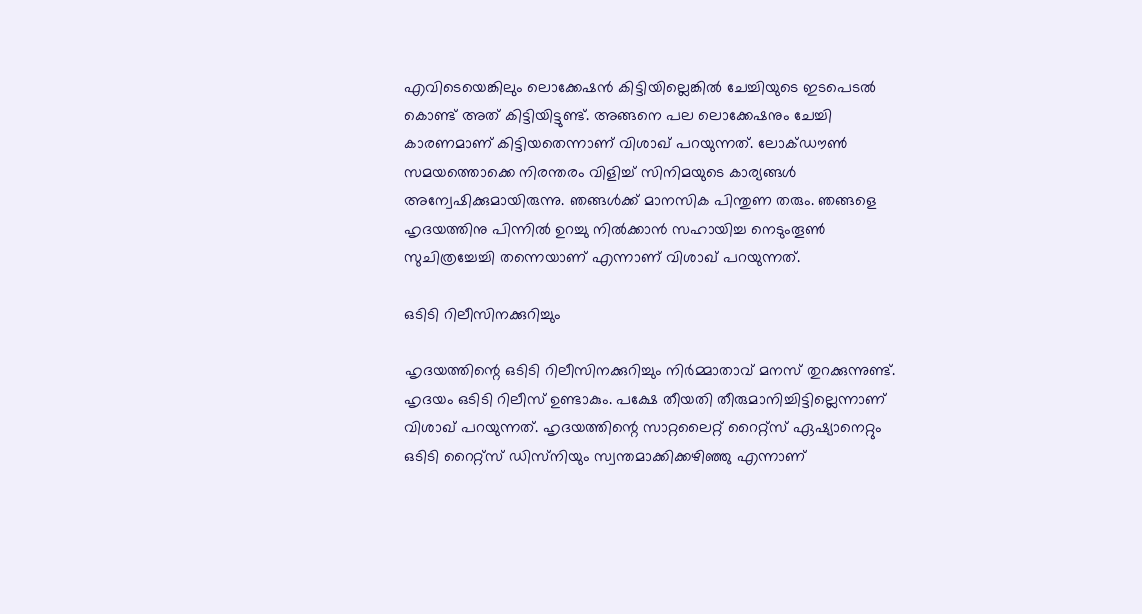എവിടെയെങ്കിലും ലൊക്കേഷന്‍ കിട്ടിയില്ലെങ്കില്‍ ചേച്ചിയുടെ ഇടപെടല്‍ കൊണ്ട് അത് കിട്ടിയിട്ടുണ്ട്. അങ്ങനെ പല ലൊക്കേഷനും ചേച്ചി കാരണമാണ് കിട്ടിയതെന്നാണ് വിശാഖ് പറയുന്നത്. ലോക്ഡൗണ്‍ സമയത്തൊക്കെ നിരന്തരം വിളിച്ച് സിനിമയുടെ കാര്യങ്ങള്‍ അന്വേഷിക്കുമായിരുന്നു. ഞങ്ങള്‍ക്ക് മാനസിക പിന്തുണ തരും. ഞങ്ങളെ ഹൃദയത്തിനു പിന്നില്‍ ഉറച്ചു നില്‍ക്കാന്‍ സഹായിച്ച നെടുംതൂണ്‍ സുചിത്രച്ചേച്ചി തന്നെയാണ് എന്നാണ് വിശാഖ് പറയുന്നത്.

ഒടിടി റിലീസിനക്കുറിച്ചും

ഹൃദയത്തിന്റെ ഒടിടി റിലീസിനക്കുറിച്ചും നിര്‍മ്മാതാവ് മനസ് തുറക്കുന്നുണ്ട്. ഹൃദയം ഒടിടി റിലീസ് ഉണ്ടാകും. പക്ഷേ തീയതി തീരുമാനിച്ചിട്ടില്ലെന്നാണ് വിശാഖ് പറയുന്നത്. ഹൃദയത്തിന്റെ സാറ്റലൈറ്റ് റൈറ്റ്‌സ് ഏഷ്യാനെറ്റും ഒടിടി റൈറ്റ്‌സ് ഡിസ്‌നിയും സ്വന്തമാക്കിക്കഴിഞ്ഞു എന്നാണ്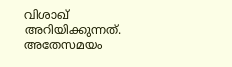വിശാഖ് അറിയിക്കുന്നത്. അതേസമയം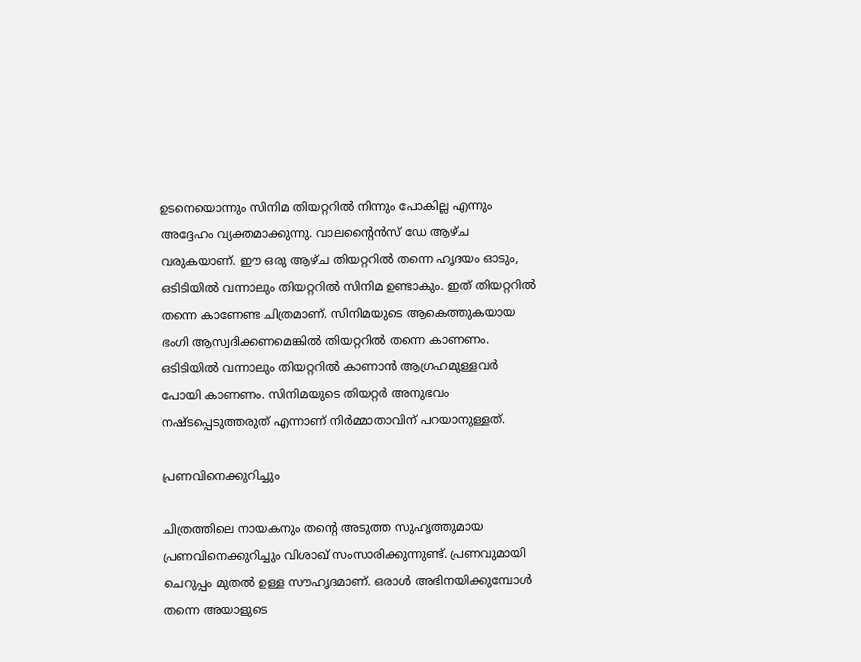ഉടനെയൊന്നും സിനിമ തിയറ്ററില്‍ നിന്നും പോകില്ല എന്നും അദ്ദേഹം വ്യക്തമാക്കുന്നു. വാലന്റൈന്‍സ് ഡേ ആഴ്ച വരുകയാണ്. ഈ ഒരു ആഴ്ച തിയറ്ററില്‍ തന്നെ ഹൃദയം ഓടും, ഒടിടിയില്‍ വന്നാലും തിയറ്ററില്‍ സിനിമ ഉണ്ടാകും. ഇത് തിയറ്ററില്‍ തന്നെ കാണേണ്ട ചിത്രമാണ്. സിനിമയുടെ ആകെത്തുകയായ ഭംഗി ആസ്വദിക്കണമെങ്കില്‍ തിയറ്ററില്‍ തന്നെ കാണണം. ഒടിടിയില്‍ വന്നാലും തിയറ്ററില്‍ കാണാന്‍ ആഗ്രഹമുള്ളവര്‍ പോയി കാണണം. സിനിമയുടെ തിയറ്റര്‍ അനുഭവം നഷ്ടപ്പെടുത്തരുത് എന്നാണ് നിര്‍മ്മാതാവിന് പറയാനുള്ളത്.

പ്രണവിനെക്കുറിച്ചും

ചിത്രത്തിലെ നായകനും തന്റെ അടുത്ത സുഹൃത്തുമായ പ്രണവിനെക്കുറിച്ചും വിശാഖ് സംസാരിക്കുന്നുണ്ട്. പ്രണവുമായി ചെറുപ്പം മുതല്‍ ഉള്ള സൗഹൃദമാണ്. ഒരാള്‍ അഭിനയിക്കുമ്പോള്‍ തന്നെ അയാളുടെ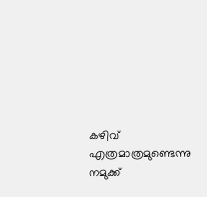കഴിവ് എത്രമാത്രമുണ്ടെന്നു നമുക്ക്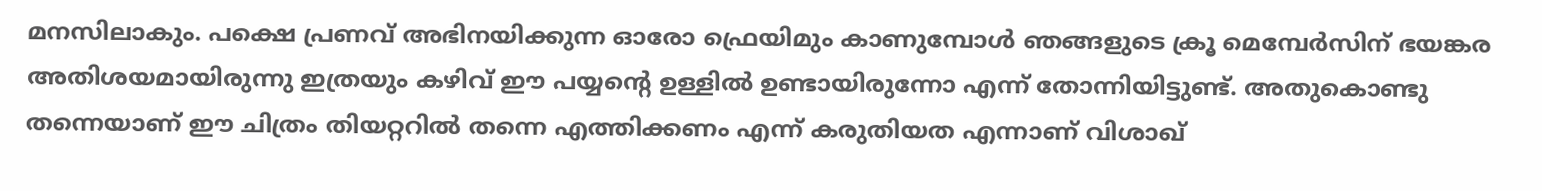മനസിലാകും. പക്ഷെ പ്രണവ് അഭിനയിക്കുന്ന ഓരോ ഫ്രെയിമും കാണുമ്പോള്‍ ഞങ്ങളുടെ ക്രൂ മെമ്പേര്‍സിന് ഭയങ്കര അതിശയമായിരുന്നു ഇത്രയും കഴിവ് ഈ പയ്യന്റെ ഉള്ളില്‍ ഉണ്ടായിരുന്നോ എന്ന് തോന്നിയിട്ടുണ്ട്. അതുകൊണ്ടു തന്നെയാണ് ഈ ചിത്രം തിയറ്ററില്‍ തന്നെ എത്തിക്കണം എന്ന് കരുതിയത എന്നാണ് വിശാഖ്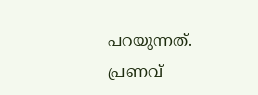പറയുന്നത്. പ്രണവ്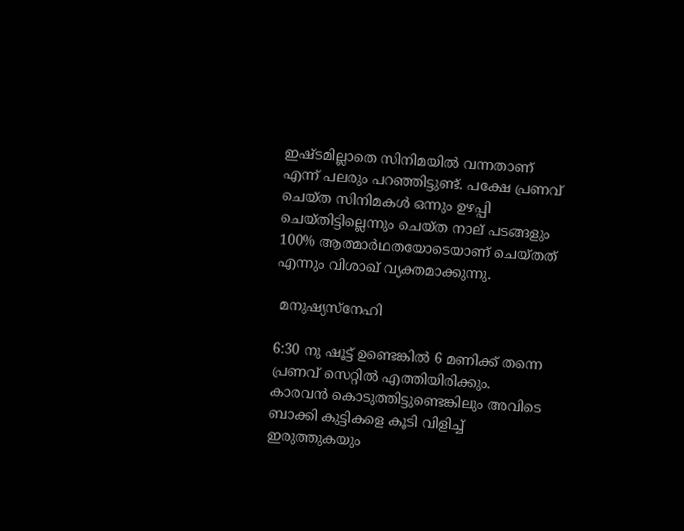ഇഷ്ടമില്ലാതെ സിനിമയില്‍ വന്നതാണ് എന്ന് പലരും പറഞ്ഞിട്ടുണ്ട്. പക്ഷേ പ്രണവ് ചെയ്ത സിനിമകള്‍ ഒന്നും ഉഴപ്പി ചെയ്തിട്ടില്ലെന്നും ചെയ്ത നാല് പടങ്ങളും 100% ആത്മാര്‍ഥതയോടെയാണ് ചെയ്തത് എന്നും വിശാഖ് വ്യക്തമാക്കുന്നു.

 മനുഷ്യസ്‌നേഹി

6:30 നു ഷൂട്ട് ഉണ്ടെങ്കില്‍ 6 മണിക്ക് തന്നെ പ്രണവ് സെറ്റില്‍ എത്തിയിരിക്കും. കാരവന്‍ കൊടുത്തിട്ടുണ്ടെങ്കിലും അവിടെ ബാക്കി കുട്ടികളെ കൂടി വിളിച്ച് ഇരുത്തുകയും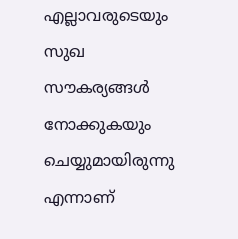എല്ലാവരുടെയും സുഖ സൗകര്യങ്ങള്‍ നോക്കുകയും ചെയ്യുമായിരുന്നു എന്നാണ്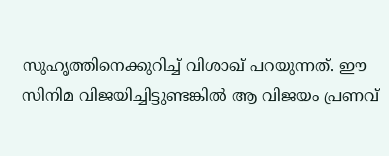സുഹൃത്തിനെക്കുറിച്ച് വിശാഖ് പറയുന്നത്. ഈ സിനിമ വിജയിച്ചിട്ടുണ്ടങ്കില്‍ ആ വിജയം പ്രണവ്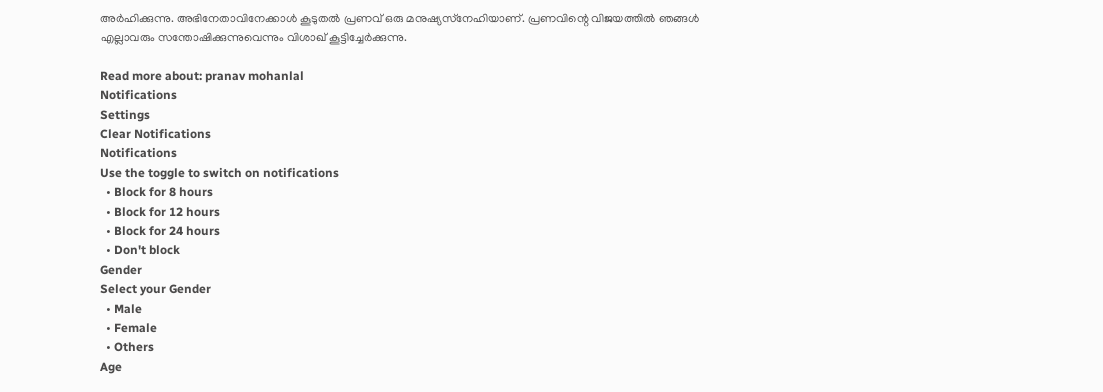അര്‍ഹിക്കുന്നു. അഭിനേതാവിനേക്കാള്‍ കൂടുതല്‍ പ്രണവ് ഒരു മനുഷ്യസ്‌നേഹിയാണ്. പ്രണവിന്റെ വിജയത്തില്‍ ഞങ്ങള്‍ എല്ലാവരും സന്തോഷിക്കുന്നുവെന്നും വിശാഖ് കൂട്ടിച്ചേര്‍ക്കുന്നു.

Read more about: pranav mohanlal
Notifications
Settings
Clear Notifications
Notifications
Use the toggle to switch on notifications
  • Block for 8 hours
  • Block for 12 hours
  • Block for 24 hours
  • Don't block
Gender
Select your Gender
  • Male
  • Female
  • Others
Age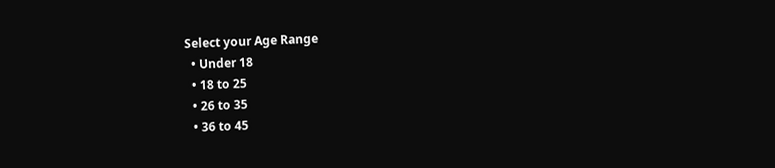Select your Age Range
  • Under 18
  • 18 to 25
  • 26 to 35
  • 36 to 45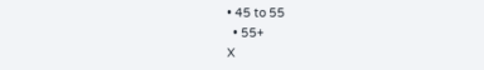• 45 to 55
  • 55+
X